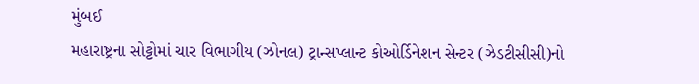મુંબઈ
મહારાષ્ટ્રના સોટ્ટોમાં ચાર વિભાગીય (ઝોનલ) ટ્રાન્સપ્લાન્ટ કોઓર્ડિનેશન સેન્ટર (ઝેડટીસીસી)નો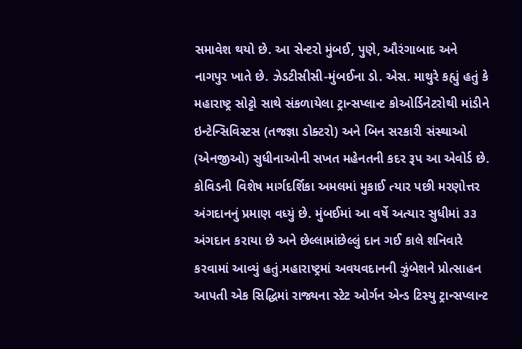સમાવેશ થયો છે. આ સેન્ટરો મુંબઈ, પુણે, ઔરંગાબાદ અને નાગપુર ખાતે છે. ઝેડટીસીસી-મુંબઈના ડો. એસ. માથુરે કહ્યું હતું કે મહારાષ્ટ્ર સોટ્ટો સાથે સંકળાયેલા ટ્રાન્સપ્લાન્ટ કોઓર્ડિનેટરોથી માંડીને ઇન્ટેન્સિવિસ્ટસ (તજજ્ઞા ડોક્ટરો) અને બિન સરકારી સંસ્થાઓ (એનજીઓ) સુધીનાઓની સખત મહેનતની કદર રૂપ આ એવોર્ડ છે. કોવિડની વિશેષ માર્ગદર્શિકા અમલમાં મુકાઈ ત્યાર પછી મરણોત્તર અંગદાનનું પ્રમાણ વધ્યું છે. મુંબઈમાં આ વર્ષે અત્યાર સુધીમાં ૩૩ અંગદાન કરાયા છે અને છેલ્લામાંછેલ્લું દાન ગઈ કાલે શનિવારે કરવામાં આવ્યું હતું.મહારાષ્ટ્રમાં અવયવદાનની ઝુંબેશને પ્રોત્સાહન આપતી એક સિદ્ધિમાં રાજ્યના સ્ટેટ ઓર્ગન એન્ડ ટિસ્યુ ટ્રાન્સપ્લાન્ટ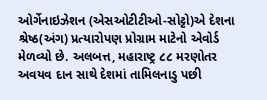ઓર્ગેનાઇઝેશન (એસઓટીટીઓ-સોટ્ટો)એ દેશના શ્રેષ્ઠ(અંગ) પ્રત્યારોપણ પ્રોગ્રામ માટેનો એવોર્ડ મેળવ્યો છે. અલબત્ત, મહારાષ્ટ્ર ૮૮ મરણોતર અવયવ દાન સાથે દેશમાં તામિલનાડુ પછી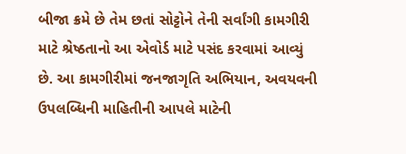બીજા ક્રમે છે તેમ છતાં સોટ્ટોને તેની સર્વાંગી કામગીરી માટે શ્રેષ્ઠતાનો આ એવોર્ડ માટે પસંદ કરવામાં આવ્યું છે. આ કામગીરીમાં જનજાગૃતિ અભિયાન, અવયવની ઉપલબ્ધિની માહિતીની આપલે માટેની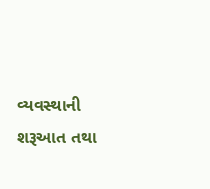વ્યવસ્થાની શરૂઆત તથા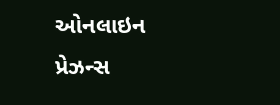ઓનલાઇન પ્રેઝન્સ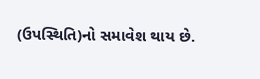(ઉપસ્થિતિ)નો સમાવેશ થાય છે.